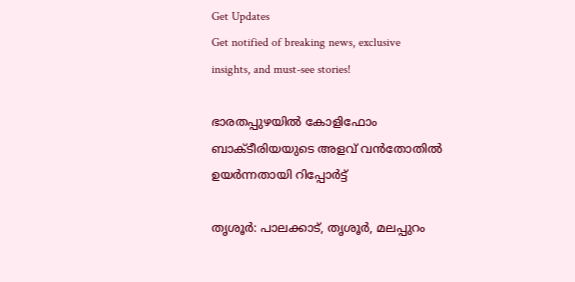Get Updates
Get notified of breaking news, exclusive insights, and must-see stories!

ഭാരതപ്പുഴയില്‍ കോളിഫോം ബാക്ടീരിയയുടെ അളവ് വന്‍തോതില്‍ ഉയര്‍ന്നതായി റിപ്പോര്‍ട്ട്

തൃശൂര്‍: പാലക്കാട്, തൃശൂര്‍, മലപ്പുറം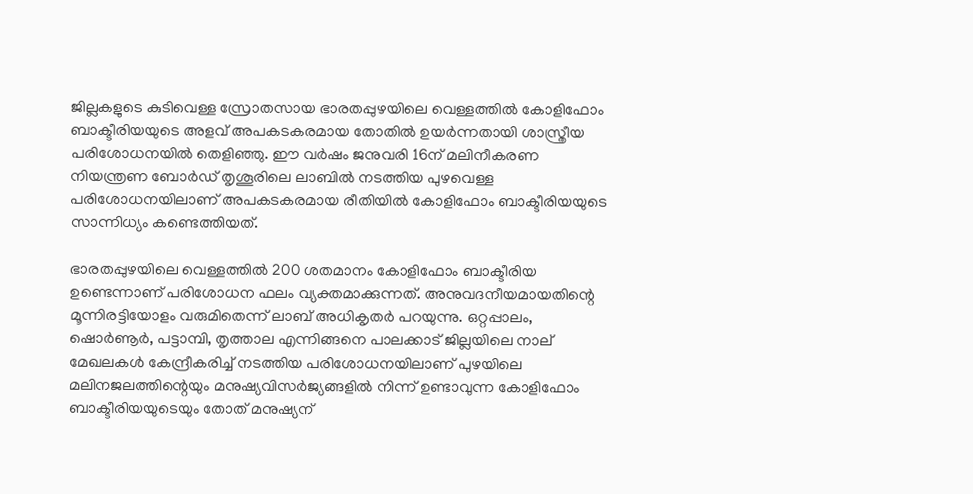ജില്ലകളുടെ കുടിവെള്ള സ്രോതസായ ഭാരതപ്പുഴയിലെ വെള്ളത്തില്‍ കോളിഫോം ബാക്ടീരിയയുടെ അളവ് അപകടകരമായ തോതില്‍ ഉയര്‍ന്നതായി ശാസ്ത്രീയ പരിശോധനയില്‍ തെളിഞ്ഞു. ഈ വര്‍ഷം ജനുവരി 16ന് മലിനീകരണ നിയന്ത്രണ ബോര്‍ഡ് തൃശൂരിലെ ലാബില്‍ നടത്തിയ പുഴവെള്ള പരിശോധനയിലാണ് അപകടകരമായ രീതിയില്‍ കോളിഫോം ബാക്ടീരിയയുടെ സാന്നിധ്യം കണ്ടെത്തിയത്.

ഭാരതപ്പുഴയിലെ വെള്ളത്തില്‍ 200 ശതമാനം കോളിഫോം ബാക്ടീരിയ ഉണ്ടെന്നാണ് പരിശോധന ഫലം വ്യക്തമാക്കുന്നത്. അനുവദനീയമായതിന്റെ മൂന്നിരട്ടിയോളം വരുമിതെന്ന് ലാബ് അധികൃതര്‍ പറയുന്നു. ഒറ്റപ്പാലം, ഷൊര്‍ണൂര്‍, പട്ടാമ്പി, തൃത്താല എന്നിങ്ങനെ പാലക്കാട് ജില്ലയിലെ നാല് മേഖലകള്‍ കേന്ദ്രീകരിച്ച് നടത്തിയ പരിശോധനയിലാണ് പുഴയിലെ മലിനജലത്തിന്റെയും മനുഷ്യവിസര്‍ജ്യങ്ങളില്‍ നിന്ന് ഉണ്ടാവുന്ന കോളിഫോം ബാക്ടീരിയയുടെയും തോത് മനുഷ്യന്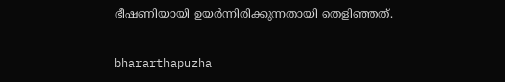ഭീഷണിയായി ഉയര്‍ന്നിരിക്കുന്നതായി തെളിഞ്ഞത്.

bhararthapuzha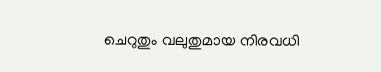ചെറുതും വലുതുമായ നിരവധി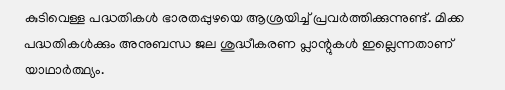കുടിവെള്ള പദ്ധതികള്‍ ഭാരതപ്പുഴയെ ആശ്രയിച്ച് പ്രവര്‍ത്തിക്കുന്നുണ്ട്. മിക്ക പദ്ധതികള്‍ക്കും അനുബന്ധ ജല ശുദ്ധീകരണ പ്ലാന്റുകള്‍ ഇല്ലെന്നതാണ് യാഥാര്‍ത്ഥ്യം.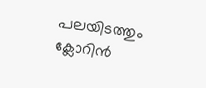പലയിടത്തും ക്ലോറിന്‍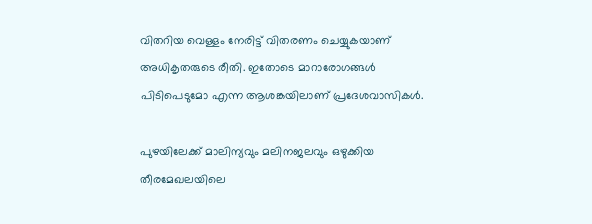വിതറിയ വെള്ളം നേരിട്ട് വിതരണം ചെയ്യുകയാണ് അധികൃതരുടെ രീതി. ഇതോടെ മാറാരോഗങ്ങള്‍ പിടിപെടുമോ എന്ന ആശങ്കയിലാണ് പ്രദേശവാസികള്‍.

പുഴയിലേക്ക് മാലിന്യവും മലിനജലവും ഒഴുക്കിയ തീരമേഖലയിലെ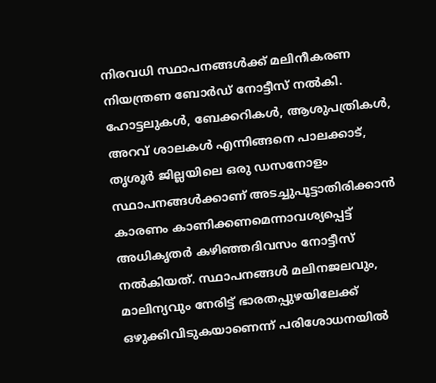നിരവധി സ്ഥാപനങ്ങള്‍ക്ക് മലിനീകരണ നിയന്ത്രണ ബോര്‍ഡ് നോട്ടീസ് നല്‍കി. ഹോട്ടലുകള്‍, ബേക്കറികള്‍, ആശുപത്രികള്‍, അറവ് ശാലകള്‍ എന്നിങ്ങനെ പാലക്കാട്, തൃശൂര്‍ ജില്ലയിലെ ഒരു ഡസനോളം സ്ഥാപനങ്ങള്‍ക്കാണ് അടച്ചുപൂട്ടാതിരിക്കാന്‍ കാരണം കാണിക്കണമെന്നാവശ്യപ്പെട്ട് അധികൃതര്‍ കഴിഞ്ഞദിവസം നോട്ടീസ് നല്‍കിയത്. സ്ഥാപനങ്ങള്‍ മലിനജലവും, മാലിന്യവും നേരിട്ട് ഭാരതപ്പുഴയിലേക്ക് ഒഴുക്കിവിടുകയാണെന്ന് പരിശോധനയില്‍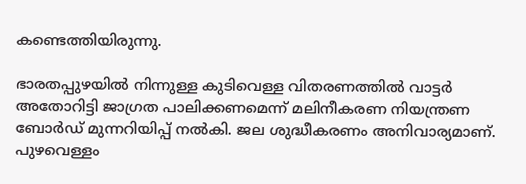കണ്ടെത്തിയിരുന്നു.

ഭാരതപ്പുഴയില്‍ നിന്നുള്ള കുടിവെള്ള വിതരണത്തില്‍ വാട്ടര്‍ അതോറിട്ടി ജാഗ്രത പാലിക്കണമെന്ന് മലിനീകരണ നിയന്ത്രണ ബോര്‍ഡ് മുന്നറിയിപ്പ് നല്‍കി. ജല ശുദ്ധീകരണം അനിവാര്യമാണ്. പുഴവെള്ളം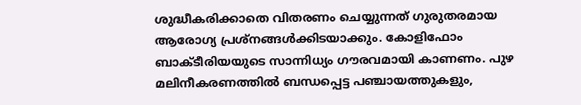ശുദ്ധീകരിക്കാതെ വിതരണം ചെയ്യുന്നത് ഗുരുതരമായ ആരോഗ്യ പ്രശ്നങ്ങള്‍ക്കിടയാക്കും. കോളിഫോം ബാക്ടീരിയയുടെ സാന്നിധ്യം ഗൗരവമായി കാണണം. പുഴ മലിനീകരണത്തില്‍ ബന്ധപ്പെട്ട പഞ്ചായത്തുകളും,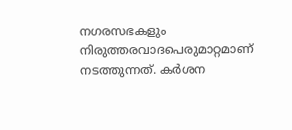നഗരസഭകളും നിരുത്തരവാദപെരുമാറ്റമാണ് നടത്തുന്നത്. കര്‍ശന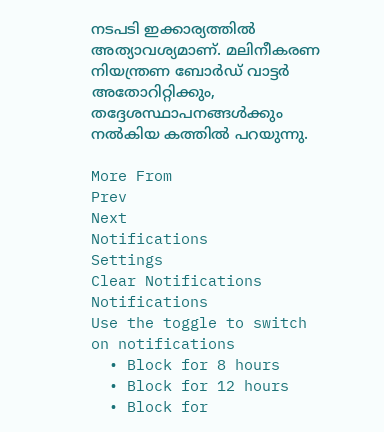നടപടി ഇക്കാര്യത്തില്‍ അത്യാവശ്യമാണ്. മലിനീകരണ നിയന്ത്രണ ബോര്‍ഡ് വാട്ടര്‍ അതോറിറ്റിക്കും, തദ്ദേശസ്ഥാപനങ്ങള്‍ക്കും നല്‍കിയ കത്തില്‍ പറയുന്നു.

More From
Prev
Next
Notifications
Settings
Clear Notifications
Notifications
Use the toggle to switch on notifications
  • Block for 8 hours
  • Block for 12 hours
  • Block for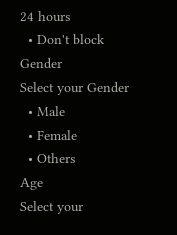24 hours
  • Don't block
Gender
Select your Gender
  • Male
  • Female
  • Others
Age
Select your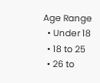Age Range
  • Under 18
  • 18 to 25
  • 26 to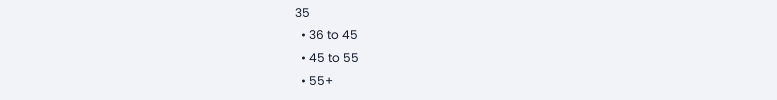35
  • 36 to 45
  • 45 to 55
  • 55+